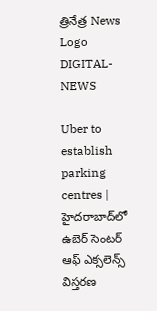త్రినేత్ర News Logo
DIGITAL-NEWS

Uber to establish parking centres | హైదరాబాద్‌లో ఉబెర్ సెంటర్ ఆఫ్ ఎక్సలెన్స్ విస్తరణ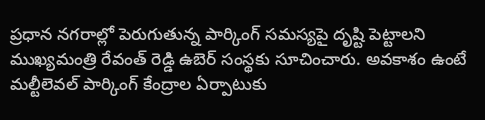ప్రధాన నగరాల్లో పెరుగుతున్న పార్కింగ్ సమస్యపై దృష్టి పెట్టాలని ముఖ్యమంత్రి రేవంత్ రెడ్డి ఉబెర్ సంస్థకు సూచించారు. అవకాశం ఉంటే మల్టీలెవల్ పార్కింగ్ కేంద్రాల ఏర్పాటుకు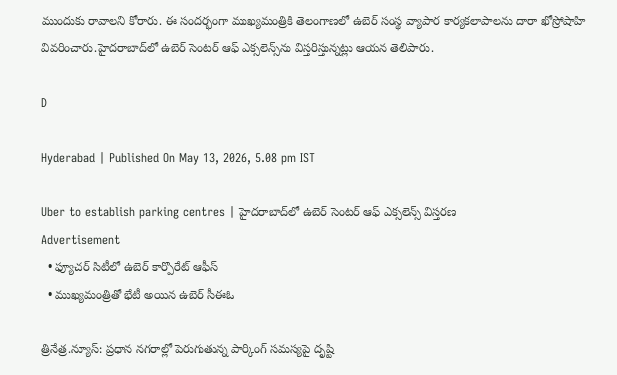ముందుకు రావాలని కోరారు. ఈ సందర్భంగా ముఖ్యమంత్రికి తెలంగాణలో ఉబెర్ సంస్థ వ్యాపార కార్యకలాపాలను దారా ఖోస్రోషాహి వివరించారు.హైదరాబాద్‌లో ఉబెర్ సెంటర్ ఆఫ్ ఎక్సలెన్స్‌ను విస్తరిస్తున్నట్లు ఆయన తెలిపారు.

D

Hyderabad | Published On May 13, 2026, 5.08 pm IST

Uber to establish parking centres | హైదరాబాద్‌లో ఉబెర్ సెంటర్ ఆఫ్ ఎక్సలెన్స్ విస్తరణ
Advertisement
  • ఫ్యూచర్ సిటీలో ఉబెర్ కార్పొరేట్ ఆఫీస్
  • ముఖ్యమంత్రితో భేటీ అయిన ఉబెర్ సీఈఓ

త్రినేత్ర‌.న్యూస్: ప్రధాన నగరాల్లో పెరుగుతున్న పార్కింగ్ సమస్యపై దృష్టి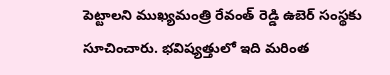పెట్టాలని ముఖ్యమంత్రి రేవంత్ రెడ్డి ఉబెర్ సంస్థకు సూచించారు. భవిష్యత్తులో ఇది మరింత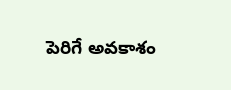పెరిగే అవకాశం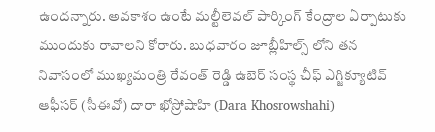ఉందన్నారు. అవకాశం ఉంటే మల్టీలెవల్ పార్కింగ్ కేంద్రాల ఏర్పాటుకు ముందుకు రావాలని కోరారు. బుధవారం జూబ్లీహిల్స్ లోని త‌న‌ నివాసంలో ముఖ్యమంత్రి రేవంత్ రెడ్డి ఉబెర్ సంస్థ చీఫ్ ఎగ్జిక్యూటివ్ ఆఫీసర్ (సీఈవో) దారా ఖోస్రోషాహి (Dara Khosrowshahi)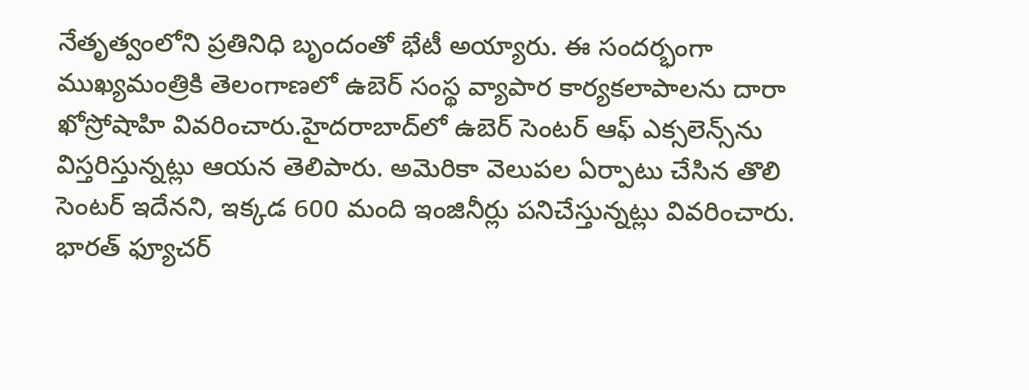నేతృత్వంలోని ప్రతినిధి బృందంతో భేటీ అయ్యారు. ఈ సందర్భంగా ముఖ్యమంత్రికి తెలంగాణలో ఉబెర్ సంస్థ వ్యాపార కార్యకలాపాలను దారా ఖోస్రోషాహి వివరించారు.హైదరాబాద్‌లో ఉబెర్ సెంటర్ ఆఫ్ ఎక్సలెన్స్‌ను విస్తరిస్తున్నట్లు ఆయన తెలిపారు. అమెరికా వెలుపల ఏర్పాటు చేసిన తొలి సెంటర్ ఇదేనని, ఇక్కడ 600 మంది ఇంజినీర్లు పనిచేస్తున్నట్లు వివరించారు. భారత్ ఫ్యూచర్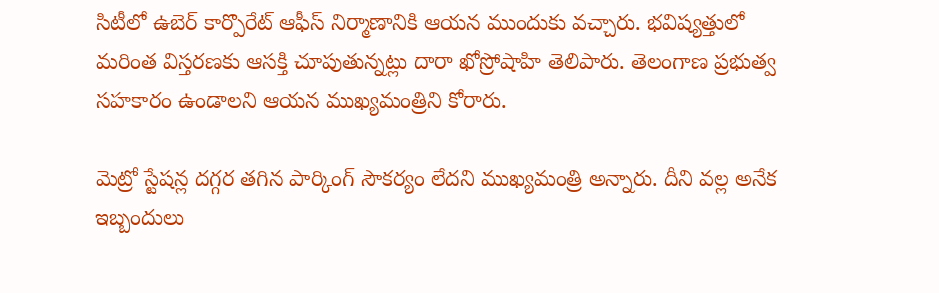సిటీలో ఉబెర్ కార్పొరేట్ ఆఫీస్ నిర్మాణానికి ఆయన ముందుకు వచ్చారు. భవిష్యత్తులో మరింత విస్తరణకు ఆసక్తి చూపుతున్నట్లు దారా ఖోస్రోషాహి తెలిపారు. తెలంగాణ ప్రభుత్వ సహకారం ఉండాలని ఆయన ముఖ్యమంత్రిని కోరారు.

మెట్రో స్టేషన్ల దగ్గర తగిన పార్కింగ్ సౌకర్యం లేదని ముఖ్య‌మంత్రి అన్నారు. దీని వల్ల అనేక ఇబ్బందులు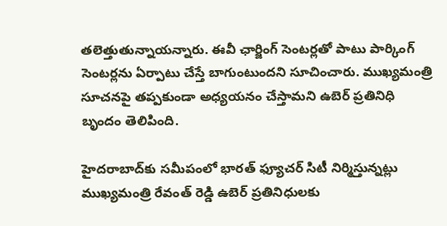తలెత్తుతున్నాయన్నారు. ఈవీ ఛార్జింగ్ సెంటర్లతో పాటు పార్కింగ్ సెంటర్లను ఏర్పాటు చేస్తే బాగుంటుందని సూచించారు. ముఖ్యమంత్రి సూచనపై తప్పకుండా అధ్యయనం చేస్తామని ఉబెర్ ప్రతినిధి బృందం తెలిపింది.

హైదరాబాద్‌కు సమీపంలో భారత్ ఫ్యూచర్ సిటీ నిర్మిస్తున్నట్లు ముఖ్యమంత్రి రేవంత్ రెడ్డి ఉబెర్ ప్రతినిధులకు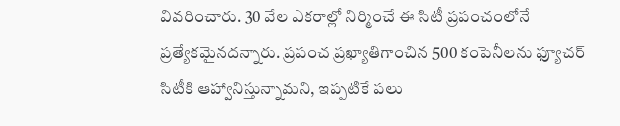వివరించారు. 30 వేల ఎకరాల్లో నిర్మించే ఈ సిటీ ప్రపంచంలోనే ప్రత్యేకమైనదన్నారు. ప్రపంచ ప్రఖ్యాతిగాంచిన 500 కంపెనీలను ఫ్యూచర్ సిటీకి ఆహ్వానిస్తున్నామని, ఇప్పటికే పలు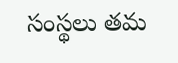సంస్థలు తమ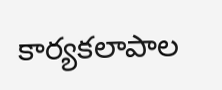కార్యకలాపాల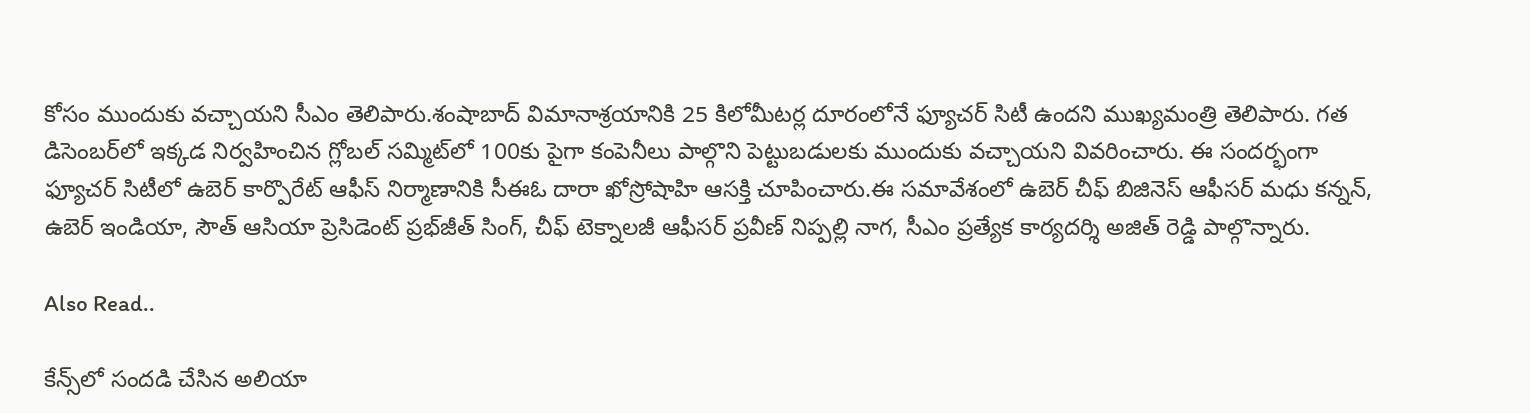కోసం ముందుకు వచ్చాయని సీఎం తెలిపారు.శంషాబాద్ విమానాశ్రయానికి 25 కిలోమీటర్ల దూరంలోనే ఫ్యూచర్ సిటీ ఉందని ముఖ్యమంత్రి తెలిపారు. గత డిసెంబర్‌లో ఇక్కడ నిర్వహించిన గ్లోబల్ సమ్మిట్‌లో 100కు పైగా కంపెనీలు పాల్గొని పెట్టుబడులకు ముందుకు వచ్చాయని వివరించారు. ఈ సందర్భంగా ఫ్యూచర్ సిటీలో ఉబెర్ కార్పొరేట్ ఆఫీస్ నిర్మాణానికి సీఈఓ దారా ఖోస్రోషాహి ఆసక్తి చూపించారు.ఈ సమావేశంలో ఉబెర్ చీఫ్ బిజినెస్ ఆఫీసర్ మధు కన్నన్, ఉబెర్ ఇండియా, సౌత్ ఆసియా ప్రెసిడెంట్ ప్రభ్‌జీత్ సింగ్, చీఫ్ టెక్నాలజీ ఆఫీసర్ ప్రవీణ్ నిప్పల్లి నాగ, సీఎం ప్రత్యేక కార్యదర్శి అజిత్ రెడ్డి పాల్గొన్నారు.

Also Read..

కేన్స్‌లో సంద‌డి చేసిన అలియా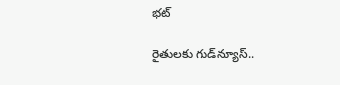భ‌ట్‌

రైతుల‌కు గుడ్‌న్యూస్‌..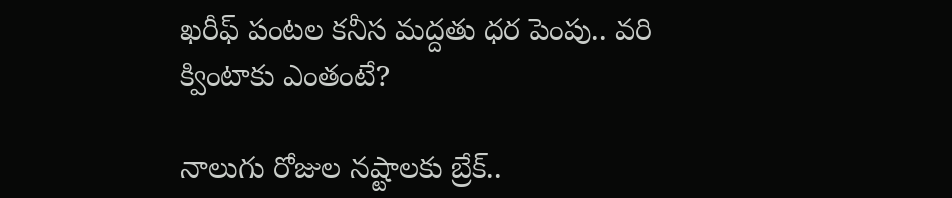ఖ‌రీఫ్ పంట‌ల క‌నీస మ‌ద్ద‌తు ధ‌ర పెంపు.. వ‌రి క్వింటాకు ఎంతంటే?

నాలుగు రోజుల నష్టాలకు బ్రేక్..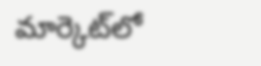మార్కెట్‌లో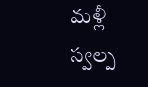మళ్లీ స్వ‌ల్ప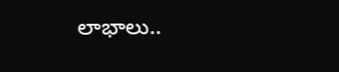లాభాలు..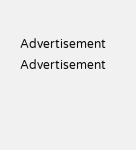Advertisement
Advertisement